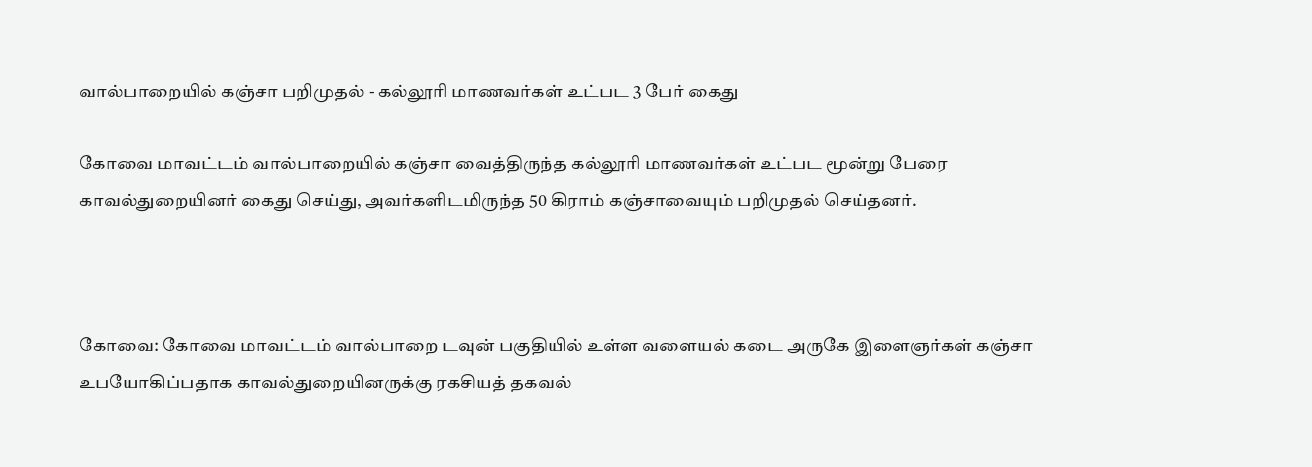வால்பாறையில் கஞ்சா பறிமுதல் - கல்லூரி மாணவர்கள் உட்பட 3 பேர் கைது

கோவை மாவட்டம் வால்பாறையில் கஞ்சா வைத்திருந்த கல்லூரி மாணவர்கள் உட்பட மூன்று பேரை காவல்துறையினர் கைது செய்து, அவர்களிடமிருந்த 50 கிராம் கஞ்சாவையும் பறிமுதல் செய்தனர்.



கோவை: கோவை மாவட்டம் வால்பாறை டவுன் பகுதியில் உள்ள வளையல் கடை அருகே இளைஞர்கள் கஞ்சா உபயோகிப்பதாக காவல்துறையினருக்கு ரகசியத் தகவல்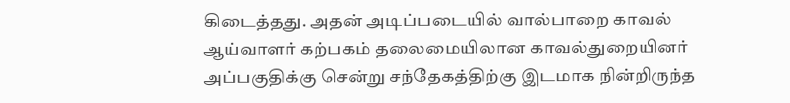கிடைத்தது. அதன் அடிப்படையில் வால்பாறை காவல் ஆய்வாளர் கற்பகம் தலைமையிலான காவல்துறையினர் அப்பகுதிக்கு சென்று சந்தேகத்திற்கு இடமாக நின்றிருந்த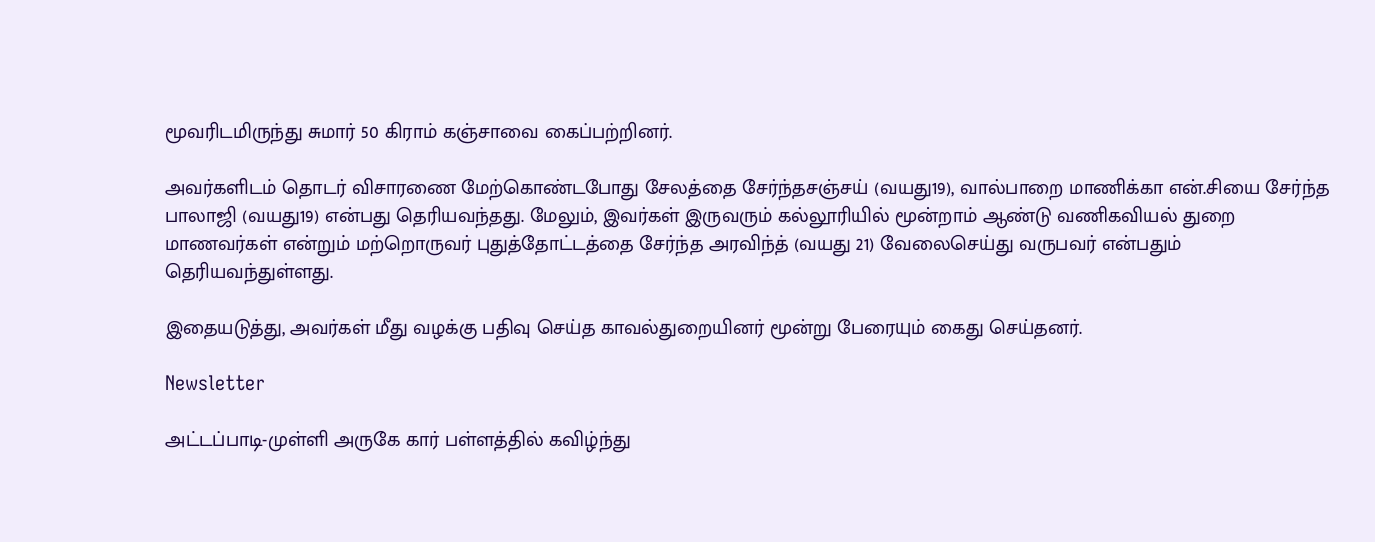மூவரிடமிருந்து சுமார் 50 கிராம் கஞ்சாவை கைப்பற்றினர்.

அவர்களிடம் தொடர் விசாரணை மேற்கொண்டபோது சேலத்தை சேர்ந்தசஞ்சய் (வயது19), வால்பாறை மாணிக்கா என்.சியை சேர்ந்த பாலாஜி (வயது19) என்பது தெரியவந்தது. மேலும், இவர்கள் இருவரும் கல்லூரியில் மூன்றாம் ஆண்டு வணிகவியல் துறை மாணவர்கள் என்றும் மற்றொருவர் புதுத்தோட்டத்தை சேர்ந்த அரவிந்த் (வயது 21) வேலைசெய்து வருபவர் என்பதும் தெரியவந்துள்ளது.

இதையடுத்து, அவர்கள் மீது வழக்கு பதிவு செய்த காவல்துறையினர் மூன்று பேரையும் கைது செய்தனர்.

Newsletter

அட்டப்பாடி-முள்ளி அருகே கார் பள்ளத்தில் கவிழ்ந்து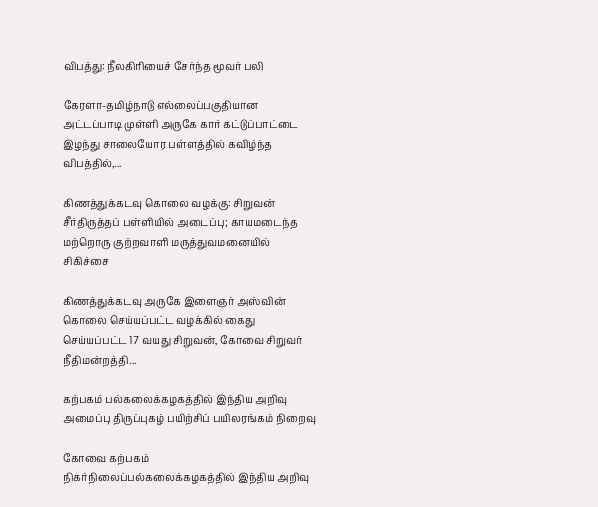விபத்து: நீலகிரியைச் சேர்ந்த மூவர் பலி

கேரளா-தமிழ்நாடு எல்லைப்பகுதியான அட்டப்பாடி முள்ளி அருகே கார் கட்டுப்பாட்டை இழந்து சாலையோர பள்ளத்தில் கவிழ்ந்த விபத்தில்,...

கிணத்துக்கடவு கொலை வழக்கு: சிறுவன் சீர்திருத்தப் பள்ளியில் அடைப்பு; காயமடைந்த மற்றொரு குற்றவாளி மருத்துவமனையில் சிகிச்சை

கிணத்துக்கடவு அருகே இளைஞர் அஸ்வின் கொலை செய்யப்பட்ட வழக்கில் கைது செய்யப்பட்ட 17 வயது சிறுவன், கோவை சிறுவர் நீதிமன்றத்தி...

கற்பகம் பல்கலைக்கழகத்தில் இந்திய அறிவு அமைப்பு திருப்புகழ் பயிற்சிப் பயிலரங்கம் நிறைவு

கோவை கற்பகம் நிகர்நிலைப்பல்கலைக்கழகத்தில் இந்திய அறிவு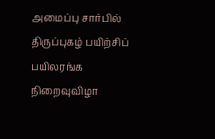அமைப்பு சார்பில் திருப்புகழ் பயிற்சிப் பயிலரங்க நிறைவுவிழா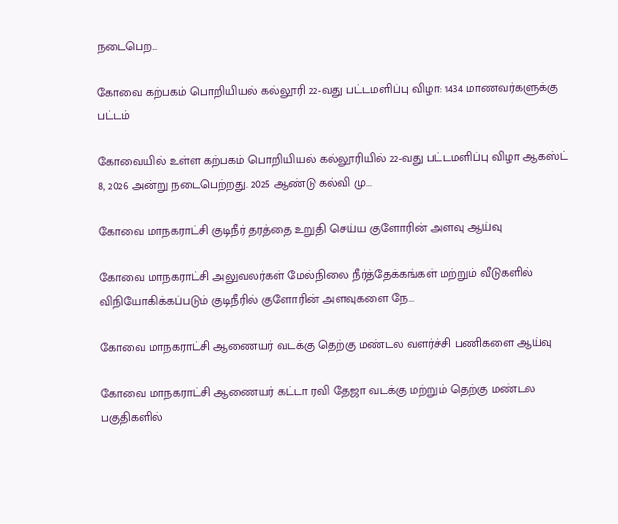நடைபெற...

கோவை கற்பகம் பொறியியல் கல்லூரி 22-வது பட்டமளிப்பு விழா: 1434 மாணவர்களுக்கு பட்டம்

கோவையில் உள்ள கற்பகம் பொறியியல் கல்லூரியில் 22-வது பட்டமளிப்பு விழா ஆகஸ்ட் 8, 2026 அன்று நடைபெற்றது. 2025 ஆண்டு கல்வி மு...

கோவை மாநகராட்சி குடிநீர் தரத்தை உறுதி செய்ய குளோரின் அளவு ஆய்வு

கோவை மாநகராட்சி அலுவலர்கள் மேல்நிலை நீர்த்தேக்கங்கள் மற்றும் வீடுகளில் விநியோகிக்கப்படும் குடிநீரில் குளோரின் அளவுகளை நே...

கோவை மாநகராட்சி ஆணையர் வடக்கு தெற்கு மண்டல வளர்ச்சி பணிகளை ஆய்வு

கோவை மாநகராட்சி ஆணையர் கட்டா ரவி தேஜா வடக்கு மற்றும் தெற்கு மண்டல பகுதிகளில்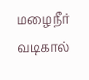மழைநீர் வடிகால்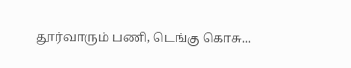தூர்வாரும் பணி, டெங்கு கொசு...